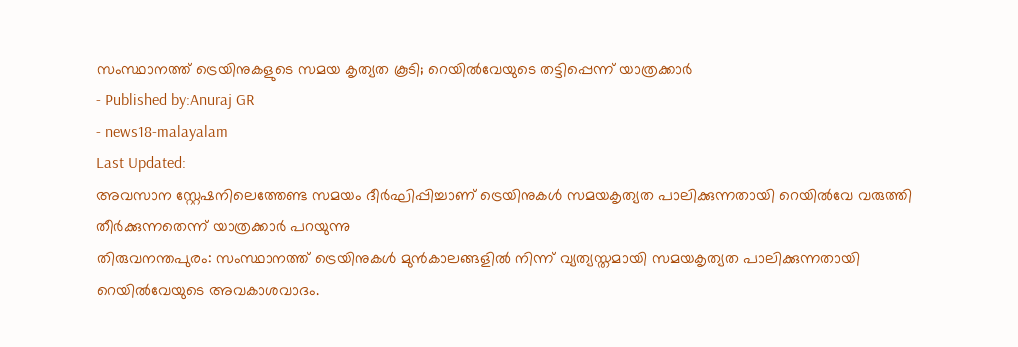സംസ്ഥാനത്ത് ട്രെയിനുകളുടെ സമയ കൃത്യത കൂടി; റെയിൽവേയുടെ തട്ടിപ്പെന്ന് യാത്രക്കാർ
- Published by:Anuraj GR
- news18-malayalam
Last Updated:
അവസാന സ്റ്റേഷനിലെത്തേണ്ട സമയം ദീർഘിപ്പിച്ചാണ് ട്രെയിനുകൾ സമയകൃത്യത പാലിക്കുന്നതായി റെയിൽവേ വരുത്തി തീർക്കുന്നതെന്ന് യാത്രക്കാർ പറയുന്നു
തിരുവനന്തപുരം: സംസ്ഥാനത്ത് ട്രെയിനുകൾ മുൻകാലങ്ങളിൽ നിന്ന് വ്യത്യസ്തമായി സമയകൃത്യത പാലിക്കുന്നതായി റെയിൽവേയുടെ അവകാശവാദം.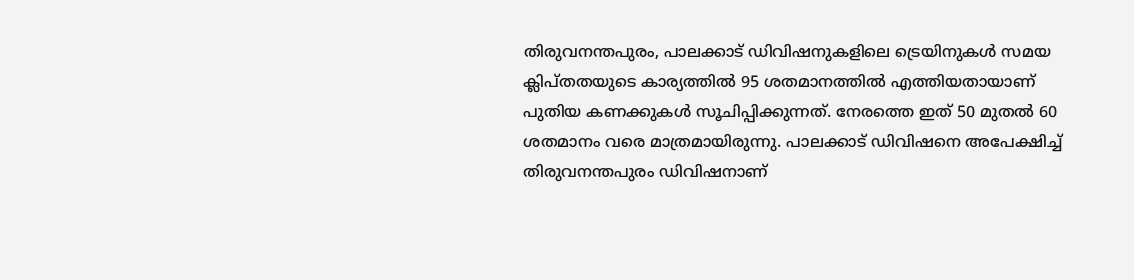തിരുവനന്തപുരം, പാലക്കാട് ഡിവിഷനുകളിലെ ട്രെയിനുകൾ സമയ ക്ലിപ്തതയുടെ കാര്യത്തിൽ 95 ശതമാനത്തിൽ എത്തിയതായാണ് പുതിയ കണക്കുകൾ സൂചിപ്പിക്കുന്നത്. നേരത്തെ ഇത് 50 മുതൽ 60 ശതമാനം വരെ മാത്രമായിരുന്നു. പാലക്കാട് ഡിവിഷനെ അപേക്ഷിച്ച് തിരുവനന്തപുരം ഡിവിഷനാണ്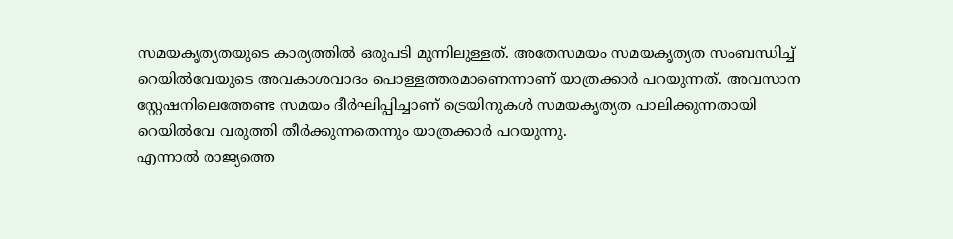സമയകൃത്യതയുടെ കാര്യത്തിൽ ഒരുപടി മുന്നിലുള്ളത്. അതേസമയം സമയകൃത്യത സംബന്ധിച്ച് റെയിൽവേയുടെ അവകാശവാദം പൊള്ളത്തരമാണെന്നാണ് യാത്രക്കാർ പറയുന്നത്. അവസാന സ്റ്റേഷനിലെത്തേണ്ട സമയം ദീർഘിപ്പിച്ചാണ് ട്രെയിനുകൾ സമയകൃത്യത പാലിക്കുന്നതായി റെയിൽവേ വരുത്തി തീർക്കുന്നതെന്നും യാത്രക്കാർ പറയുന്നു.
എന്നാൽ രാജ്യത്തെ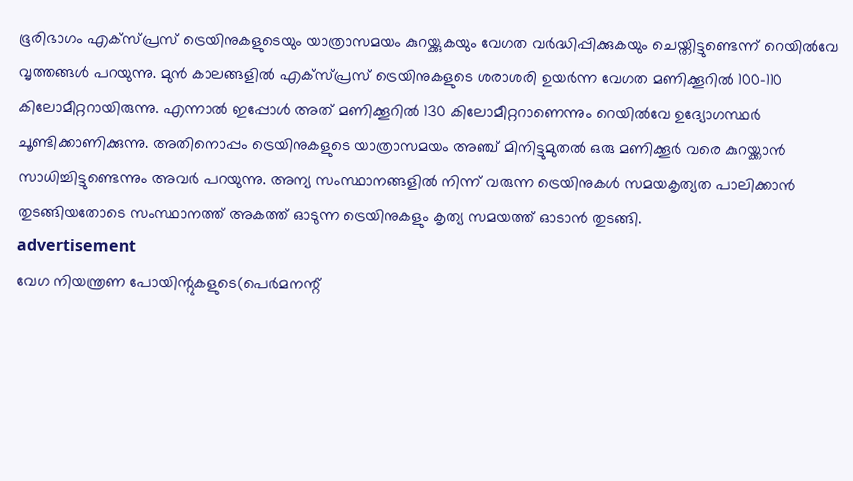ഭൂരിഭാഗം എക്സ്പ്രസ് ട്രെയിനുകളുടെയും യാത്രാസമയം കുറയ്ക്കുകയും വേഗത വർദ്ധിപ്പിക്കുകയും ചെയ്തിട്ടുണ്ടെന്ന് റെയിൽവേ വൃത്തങ്ങൾ പറയുന്നു. മുൻ കാലങ്ങളിൽ എക്സ്പ്രസ് ട്രെയിനുകളുടെ ശരാശരി ഉയർന്ന വേഗത മണിക്കൂറിൽ 100-110 കിലോമീറ്ററായിരുന്നു. എന്നാൽ ഇപ്പോൾ അത് മണിക്കൂറിൽ 130 കിലോമീറ്ററാണെന്നും റെയിൽവേ ഉദ്യോഗസ്ഥർ ചൂണ്ടിക്കാണിക്കുന്നു. അതിനൊപ്പം ട്രെയിനുകളുടെ യാത്രാസമയം അഞ്ച് മിനിട്ടുമുതൽ ഒരു മണിക്കൂർ വരെ കുറയ്ക്കാൻ സാധിച്ചിട്ടുണ്ടെന്നും അവർ പറയുന്നു. അന്യ സംസ്ഥാനങ്ങളിൽ നിന്ന് വരുന്ന ട്രെയിനുകൾ സമയകൃത്യത പാലിക്കാൻ തുടങ്ങിയതോടെ സംസ്ഥാനത്ത് അകത്ത് ഓടുന്ന ട്രെയിനുകളും കൃത്യ സമയത്ത് ഓടാൻ തുടങ്ങി.
advertisement
വേഗ നിയന്ത്രണ പോയിന്റുകളുടെ(പെർമനന്റ്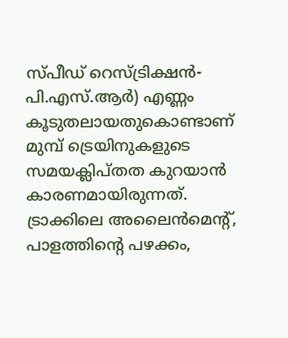സ്പീഡ് റെസ്ട്രിക്ഷൻ- പി.എസ്.ആർ) എണ്ണം കൂടുതലായതുകൊണ്ടാണ് മുമ്പ് ട്രെയിനുകളുടെ സമയക്ലിപ്തത കുറയാൻ കാരണമായിരുന്നത്. ട്രാക്കിലെ അലൈൻമെന്റ്, പാളത്തിന്റെ പഴക്കം,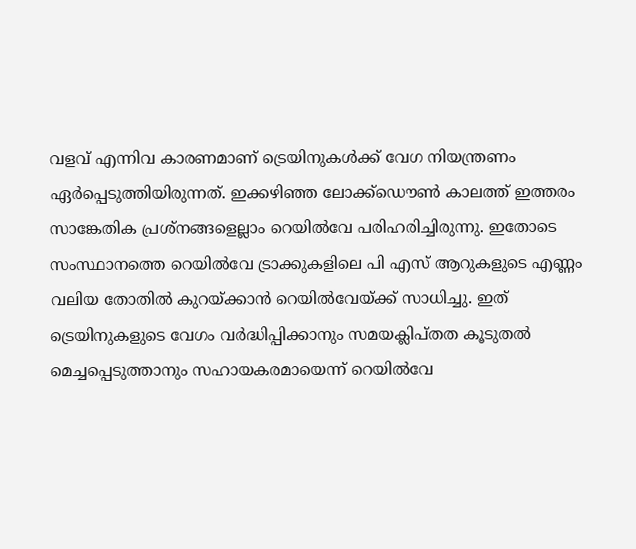വളവ് എന്നിവ കാരണമാണ് ട്രെയിനുകൾക്ക് വേഗ നിയന്ത്രണം ഏർപ്പെടുത്തിയിരുന്നത്. ഇക്കഴിഞ്ഞ ലോക്ക്ഡൌൺ കാലത്ത് ഇത്തരം സാങ്കേതിക പ്രശ്നങ്ങളെല്ലാം റെയിൽവേ പരിഹരിച്ചിരുന്നു. ഇതോടെ സംസ്ഥാനത്തെ റെയിൽവേ ട്രാക്കുകളിലെ പി എസ് ആറുകളുടെ എണ്ണം വലിയ തോതിൽ കുറയ്ക്കാൻ റെയിൽവേയ്ക്ക് സാധിച്ചു. ഇത് ട്രെയിനുകളുടെ വേഗം വർദ്ധിപ്പിക്കാനും സമയക്ലിപ്തത കൂടുതൽ മെച്ചപ്പെടുത്താനും സഹായകരമായെന്ന് റെയിൽവേ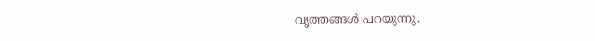വൃത്തങ്ങൾ പറയുന്നു.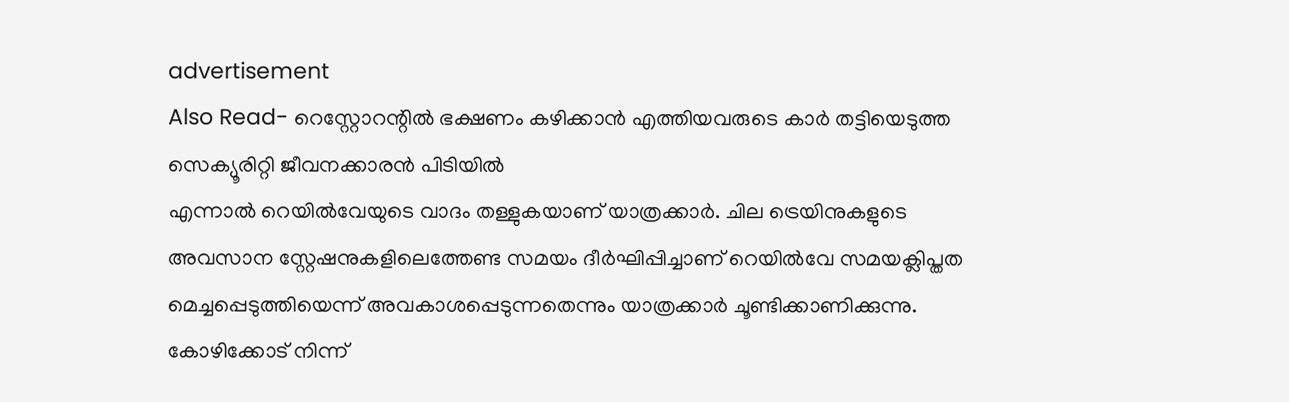advertisement
Also Read- റെസ്റ്റോറന്റിൽ ഭക്ഷണം കഴിക്കാൻ എത്തിയവരുടെ കാർ തട്ടിയെടുത്ത സെക്യൂരിറ്റി ജീവനക്കാരൻ പിടിയിൽ
എന്നാൽ റെയിൽവേയുടെ വാദം തള്ളുകയാണ് യാത്രക്കാർ. ചില ട്രെയിനുകളുടെ അവസാന സ്റ്റേഷനുകളിലെത്തേണ്ട സമയം ദീർഘിപ്പിച്ചാണ് റെയിൽവേ സമയക്ലിപ്തത മെച്ചപ്പെടുത്തിയെന്ന് അവകാശപ്പെടുന്നതെന്നും യാത്രക്കാർ ചൂണ്ടിക്കാണിക്കുന്നു. കോഴിക്കോട് നിന്ന്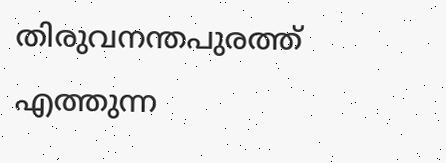തിരുവനന്തപുരത്ത് എത്തുന്ന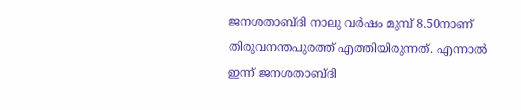ജനശതാബ്ദി നാലു വർഷം മുമ്പ് 8.50നാണ് തിരുവനന്തപുരത്ത് എത്തിയിരുന്നത്. എന്നാൽ ഇന്ന് ജനശതാബ്ദി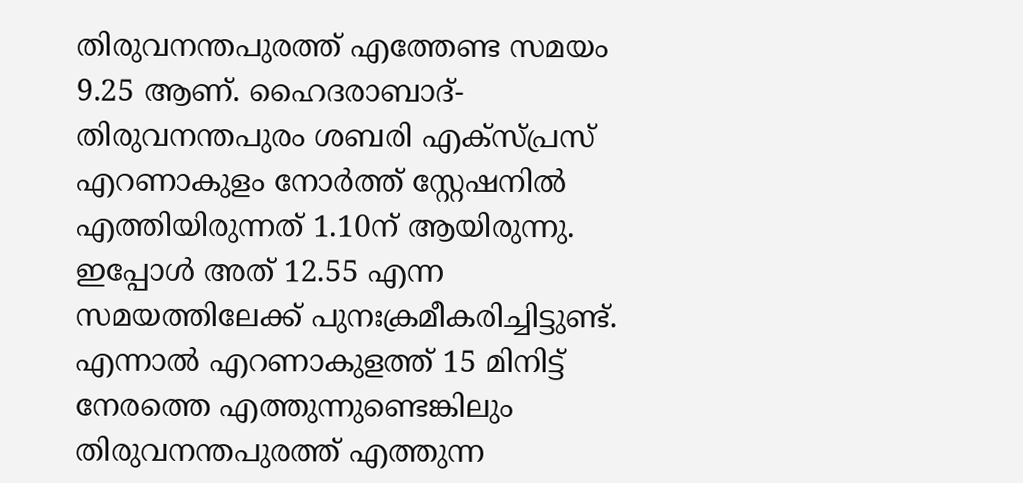തിരുവനന്തപുരത്ത് എത്തേണ്ട സമയം 9.25 ആണ്. ഹൈദരാബാദ്-തിരുവനന്തപുരം ശബരി എക്സ്പ്രസ് എറണാകുളം നോർത്ത് സ്റ്റേഷനിൽ എത്തിയിരുന്നത് 1.10ന് ആയിരുന്നു. ഇപ്പോൾ അത് 12.55 എന്ന സമയത്തിലേക്ക് പുനഃക്രമീകരിച്ചിട്ടുണ്ട്. എന്നാൽ എറണാകുളത്ത് 15 മിനിട്ട് നേരത്തെ എത്തുന്നുണ്ടെങ്കിലും തിരുവനന്തപുരത്ത് എത്തുന്ന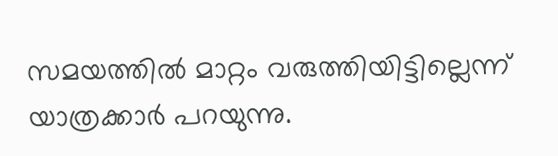സമയത്തിൽ മാറ്റം വരുത്തിയിട്ടില്ലെന്ന് യാത്രക്കാർ പറയുന്നു.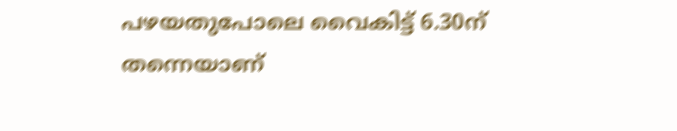പഴയതുപോലെ വൈകിട്ട് 6.30ന് തന്നെയാണ്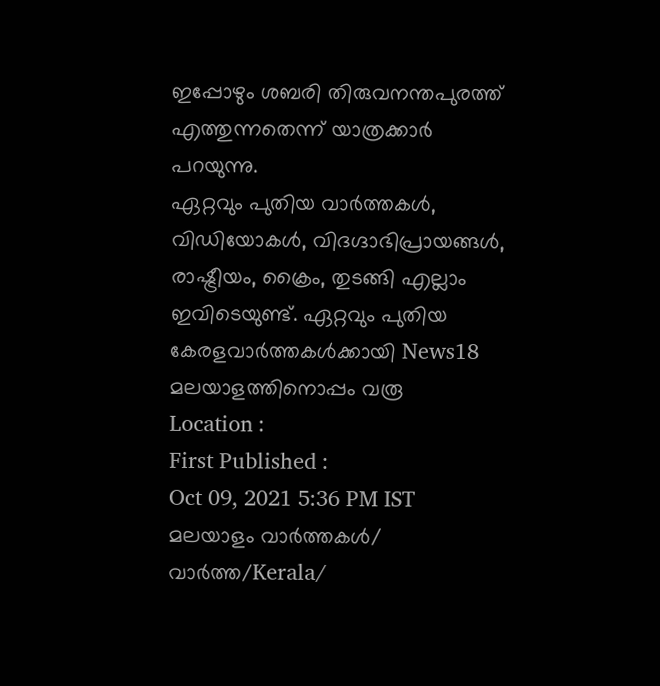ഇപ്പോഴും ശബരി തിരുവനന്തപുരത്ത് എത്തുന്നതെന്ന് യാത്രക്കാർ പറയുന്നു.
ഏറ്റവും പുതിയ വാർത്തകൾ, വിഡിയോകൾ, വിദഗ്ദാഭിപ്രായങ്ങൾ, രാഷ്ട്രീയം, ക്രൈം, തുടങ്ങി എല്ലാം ഇവിടെയുണ്ട്. ഏറ്റവും പുതിയ കേരളവാർത്തകൾക്കായി News18 മലയാളത്തിനൊപ്പം വരൂ
Location :
First Published :
Oct 09, 2021 5:36 PM IST
മലയാളം വാർത്തകൾ/ വാർത്ത/Kerala/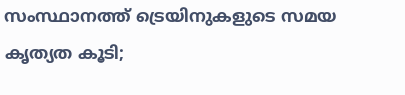സംസ്ഥാനത്ത് ട്രെയിനുകളുടെ സമയ കൃത്യത കൂടി;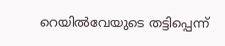റെയിൽവേയുടെ തട്ടിപ്പെന്ന്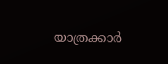യാത്രക്കാർ